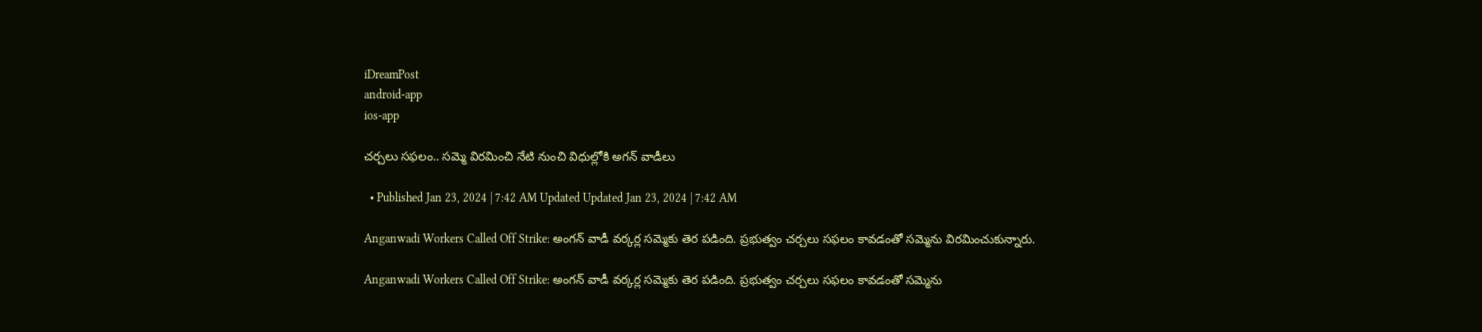iDreamPost
android-app
ios-app

చర్చలు సఫలం.. సమ్మె విరమించి నేటి నుంచి విధుల్లోకి అగన్ వాడీలు

  • Published Jan 23, 2024 | 7:42 AM Updated Updated Jan 23, 2024 | 7:42 AM

Anganwadi Workers Called Off Strike: అంగన్ వాడీ వర్కర్ల సమ్మెకు తెర పడింది. ప్రభుత్వం చర్చలు సఫలం కావడంతో సమ్మెను విరమించుకున్నారు.

Anganwadi Workers Called Off Strike: అంగన్ వాడీ వర్కర్ల సమ్మెకు తెర పడింది. ప్రభుత్వం చర్చలు సఫలం కావడంతో సమ్మెను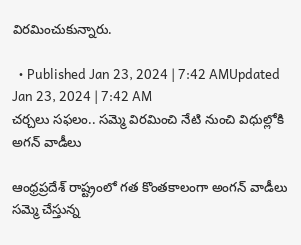విరమించుకున్నారు.

  • Published Jan 23, 2024 | 7:42 AMUpdated Jan 23, 2024 | 7:42 AM
చర్చలు సఫలం.. సమ్మె విరమించి నేటి నుంచి విధుల్లోకి అగన్ వాడీలు

ఆంధ్రప్రదేశ్ రాష్ట్రంలో గత కొంతకాలంగా అంగన్ వాడీలు సమ్మె చేస్తున్న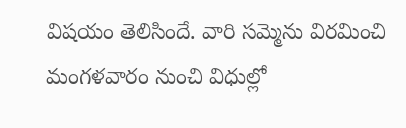విషయం తెలిసిందే. వారి సమ్మెను విరమించి మంగళవారం నుంచి విధుల్లో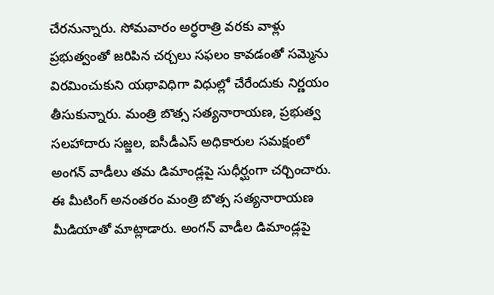చేరనున్నారు. సోమవారం అర్ధరాత్రి వరకు వాళ్లు ప్రభుత్వంతో జరిపిన చర్చలు సఫలం కావడంతో సమ్మెను విరమించుకుని యథావిధిగా విధుల్లో చేరేందుకు నిర్ణయం తీసుకున్నారు. మంత్రి బొత్స సత్యనారాయణ, ప్రభుత్వ సలహాదారు సజ్జల, ఐసీడీఎస్ అధికారుల సమక్షంలో అంగన్ వాడీలు తమ డిమాండ్లపై సుధీర్ఘంగా చర్చించారు. ఈ మీటింగ్ అనంతరం మంత్రి బొత్స సత్యనారాయణ మీడియాతో మాట్లాడారు. అంగన్ వాడీల డిమాండ్లపై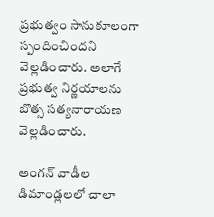ప్రభుత్వం సానుకూలంగా స్పందించిందని వెల్లడించారు. అలాగే ప్రభుత్వ నిర్ణయాలను బొత్స సత్యనారాయణ వెల్లడించారు.

అంగన్ వాడీల డిమాండ్లలలో చాలా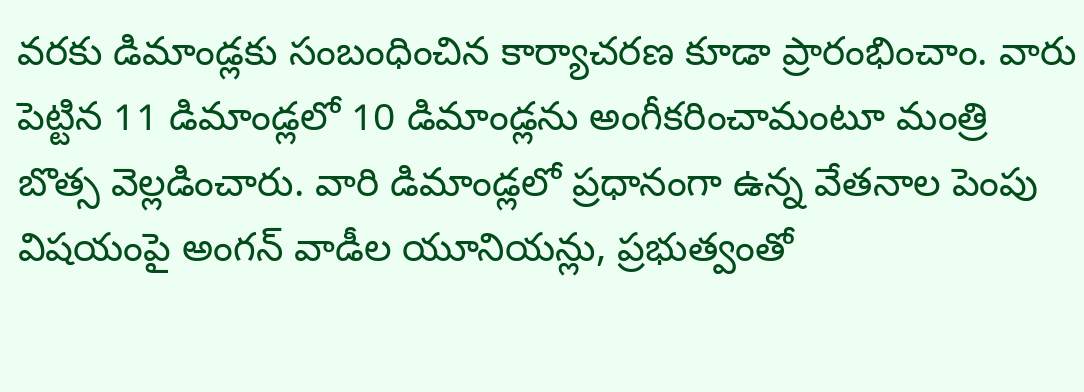వరకు డిమాండ్లకు సంబంధించిన కార్యాచరణ కూడా ప్రారంభించాం. వారు పెట్టిన 11 డిమాండ్లలో 10 డిమాండ్లను అంగీకరించామంటూ మంత్రి బొత్స వెల్లడించారు. వారి డిమాండ్లలో ప్రధానంగా ఉన్న వేతనాల పెంపు విషయంపై అంగన్ వాడీల యూనియన్లు, ప్రభుత్వంతో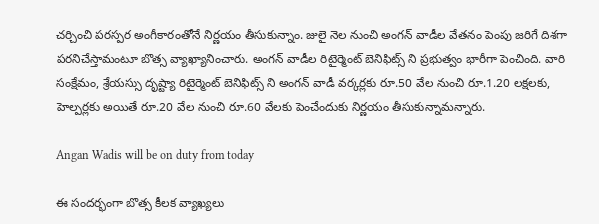చర్చించి పరస్పర అంగీకారంతోనే నిర్ణయం తీసుకున్నాం. జులై నెల నుంచి అంగన్ వాడీల వేతనం పెంపు జరిగే దిశగా పరనిచేస్తామంటూ బొత్స వ్యాఖ్యానించారు. అంగన్ వాడీల రిటైర్మెంట్ బెనిఫిట్స్ ని ప్రభుత్వం భారీగా పెంచింది. వారి సంక్షేమం, శ్రేయస్సు దృష్ట్యా రిటైర్మెంట్ బెనిఫిట్స్ ని అంగన్ వాడీ వర్కర్లకు రూ.50 వేల నుంచి రూ.1.20 లక్షలకు, హెల్పర్లకు అయితే రూ.20 వేల నుంచి రూ.60 వేలకు పెంచేందుకు నిర్ణయం తీసుకున్నామన్నారు.

Angan Wadis will be on duty from today

ఈ సందర్భంగా బొత్స కీలక వ్యాఖ్యలు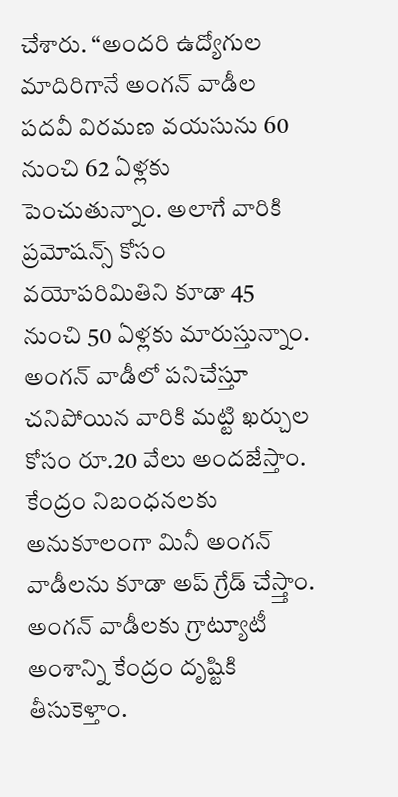చేశారు. “అందరి ఉద్యోగుల మాదిరిగానే అంగన్ వాడీల పదవీ విరమణ వయసును 60 నుంచి 62 ఏళ్లకు పెంచుతున్నాం. అలాగే వారికి ప్రమోషన్స్ కోసం వయోపరిమితిని కూడా 45 నుంచి 50 ఏళ్లకు మారుస్తున్నాం. అంగన్ వాడీలో పనిచేస్తూ చనిపోయిన వారికి మట్టి ఖర్చుల కోసం రూ.20 వేలు అందజేస్తాం. కేంద్రం నిబంధనలకు అనుకూలంగా మినీ అంగన్ వాడీలను కూడా అప్ గ్రేడ్ చేస్త్తాం. అంగన్ వాడీలకు గ్రాట్యూటీ అంశాన్ని కేంద్రం దృష్టికి తీసుకెళ్తాం.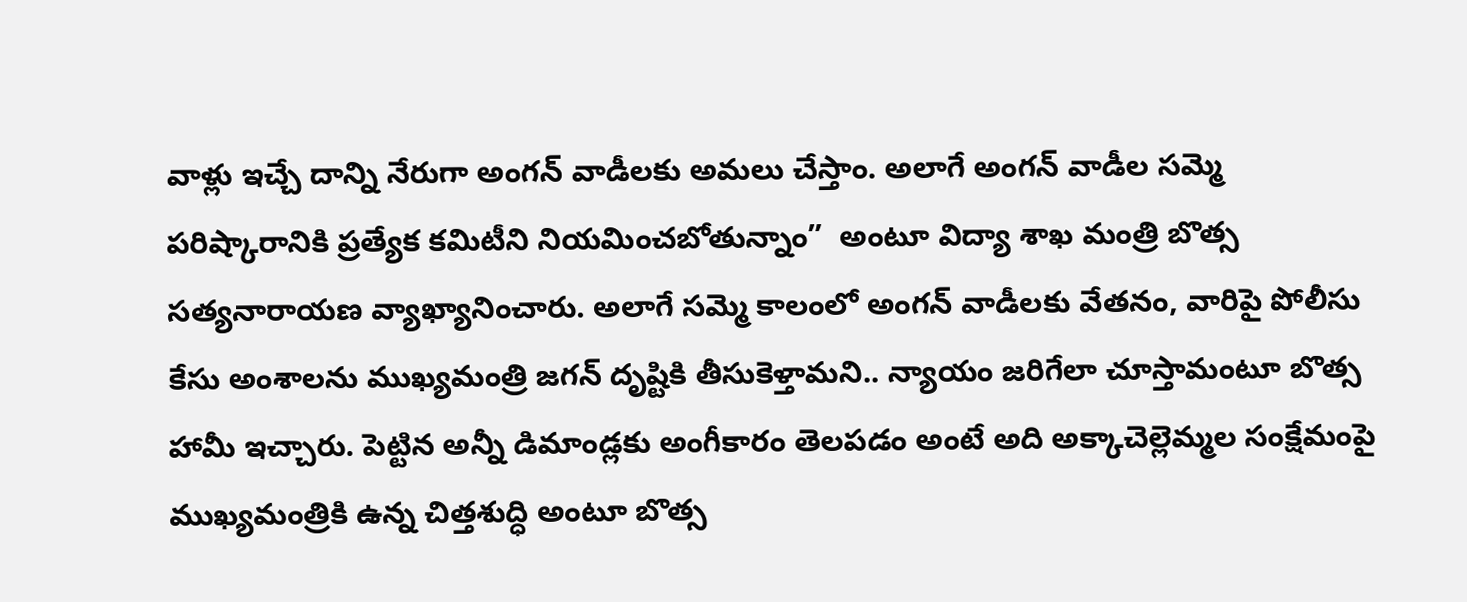వాళ్లు ఇచ్చే దాన్ని నేరుగా అంగన్ వాడీలకు అమలు చేస్తాం. అలాగే అంగన్ వాడీల సమ్మె పరిష్కారానికి ప్రత్యేక కమిటీని నియమించబోతున్నాం”  అంటూ విద్యా శాఖ మంత్రి బొత్స సత్యనారాయణ వ్యాఖ్యానించారు. అలాగే సమ్మె కాలంలో అంగన్ వాడీలకు వేతనం, వారిపై పోలీసు కేసు అంశాలను ముఖ్యమంత్రి జగన్ దృష్టికి తీసుకెళ్తామని.. న్యాయం జరిగేలా చూస్తామంటూ బొత్స హామీ ఇచ్చారు. పెట్టిన అన్నీ డిమాండ్లకు అంగీకారం తెలపడం అంటే అది అక్కాచెల్లెమ్మల సంక్షేమంపై ముఖ్యమంత్రికి ఉన్న చిత్తశుద్ధి అంటూ బొత్స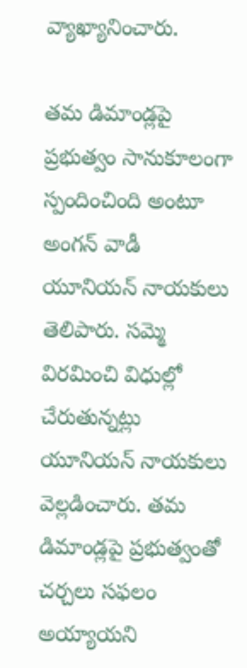వ్యాఖ్యానించారు.

తమ డిమాండ్లపై ప్రభుత్వం సానుకూలంగా స్పందించింది అంటూ అంగన్ వాడీ యూనియన్ నాయకులు తెలిపారు. సమ్మె విరమించి విధుల్లో చేరుతున్నట్లు యూనియన్ నాయకులు వెల్లడించారు. తమ డిమాండ్లపై ప్రభుత్వంతో చర్చలు సఫలం అయ్యాయని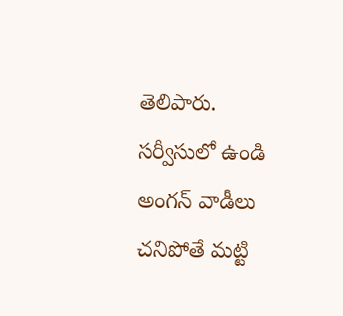తెలిపారు. సర్వీసులో ఉండి అంగన్ వాడీలు చనిపోతే మట్టి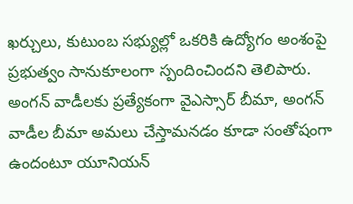ఖర్చులు, కుటుంబ సభ్యుల్లో ఒకరికి ఉద్యోగం అంశంపై ప్రభుత్వం సానుకూలంగా స్పందించిందని తెలిపారు. అంగన్ వాడీలకు ప్రత్యేకంగా వైఎస్సార్ బీమా, అంగన్ వాడీల బీమా అమలు చేస్తామనడం కూడా సంతోషంగా ఉందంటూ యూనియన్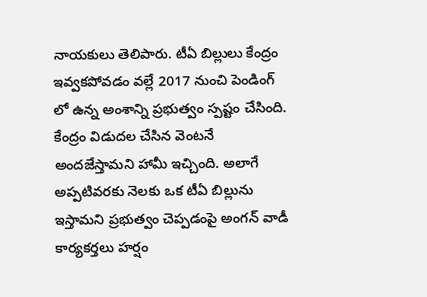నాయకులు తెలిపారు. టీఏ బిల్లులు కేంద్రం ఇవ్వకపోవడం వల్లే 2017 నుంచి పెండింగ్ లో ఉన్న అంశాన్ని ప్రభుత్వం స్పష్టం చేసింది. కేంద్రం విడుదల చేసిన వెంటనే అందజేస్తామని హామీ ఇచ్చింది. అలాగే అప్పటివరకు నెలకు ఒక టీఏ బిల్లును ఇస్తామని ప్రభుత్వం చెప్పడంపై అంగన్ వాడీ కార్యకర్తలు హర్షం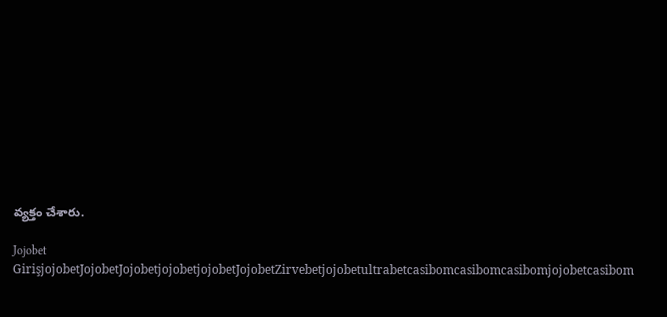వ్యక్తం చేశారు.

Jojobet GirişjojobetJojobetJojobetjojobetjojobetJojobetZirvebetjojobetultrabetcasibomcasibomcasibomjojobetcasibom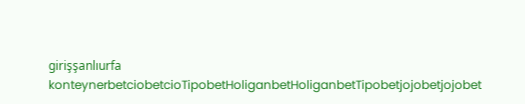girişşanlıurfa konteynerbetciobetcioTipobetHoliganbetHoliganbetTipobetjojobetjojobet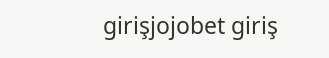girişjojobet giriş